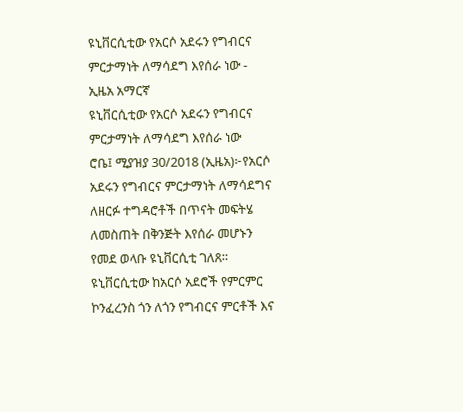ዩኒቨርሲቲው የአርሶ አደሩን የግብርና ምርታማነት ለማሳደግ እየሰራ ነው - ኢዜአ አማርኛ
ዩኒቨርሲቲው የአርሶ አደሩን የግብርና ምርታማነት ለማሳደግ እየሰራ ነው
ሮቤ፤ ሚያዝያ 30/2018 (ኢዜአ)፦የአርሶ አደሩን የግብርና ምርታማነት ለማሳደግና ለዘርፉ ተግዳሮቶች በጥናት መፍትሄ ለመስጠት በቅንጅት እየሰራ መሆኑን የመደ ወላቡ ዩኒቨርሲቲ ገለጸ።
ዩኒቨርሲቲው ከአርሶ አደሮች የምርምር ኮንፈረንስ ጎን ለጎን የግብርና ምርቶች እና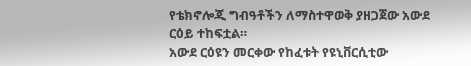የቴክኖሎጂ ግብዓቶችን ለማስተዋወቅ ያዘጋጀው አውደ ርዕይ ተከፍቷል።
አውደ ርዕዩን መርቀው የከፈቱት የዩኒቨርሲቲው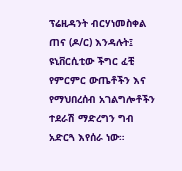ፕሬዚዳንት ብርሃነመስቀል ጠና (ዶ/ር) እንዳሉት፤ ዩኒቨርሲቲው ችግር ፈቺ የምርምር ውጤቶችን እና የማህበረሰብ አገልግሎቶችን ተደራሽ ማድረግን ግብ አድርጓ እየሰራ ነው።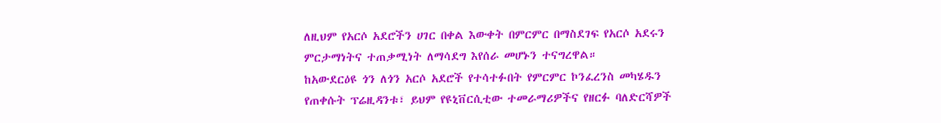ለዚህም የአርሶ አደሮችን ሀገር በቀል እውቀት በምርምር በማስደገፍ የአርሶ አደሩን ምርታማነትና ተጠቃሚነት ለማሳደግ እየሰራ መሆኑን ተናግረዋል።
ከአውደርዕዩ ጎን ለጎን አርሶ አደሮች የተሳተፉበት የምርምር ኮንፈረንስ መካሄዱን የጠቀሱት ፕሬዚዳንቱ፣ ይህም የዩኒቨርሲቲው ተመራማሪዎችና የዘርፉ ባለድርሻዎች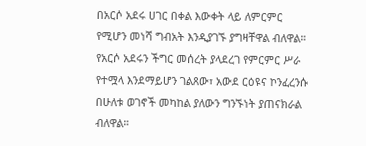በአርሶ አደሩ ሀገር በቀል እውቀት ላይ ለምርምር የሚሆን መነሻ ግብአት እንዲያገኙ ያግዛቸዋል ብለዋል።
የአርሶ አደሩን ችግር መሰረት ያላደረገ የምርምር ሥራ የተሟላ እንደማይሆን ገልጸው፣ አውደ ርዕዩና ኮንፈረንሱ በሁለቱ ወገኖች መካከል ያለውን ግንኙነት ያጠናክራል ብለዋል።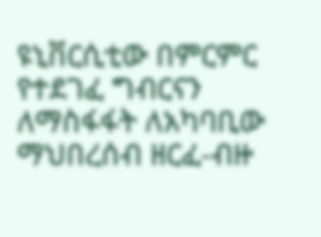ዩኒቨርሲቲው በምርምር የተደገፈ ግብርናን ለማስፋፋት ለአካባቢው ማህበረሰብ ዘርፈ-ብዙ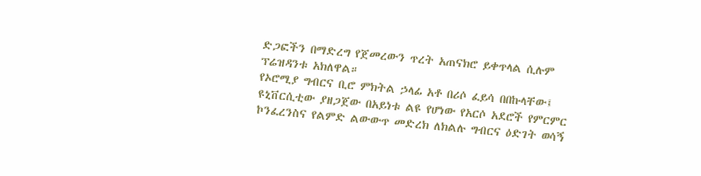ድጋፎችን በማድረግ የጀመረውን ጥረት አጠናክሮ ይቀጥላል ሲሉም ፕሬዝዳንቱ አክለዋል።
የኦሮሚያ ግብርና ቢሮ ምክትል ኃላፊ አቶ በሪሶ ፈይሳ በበኩላቸው፤ ዩኒቨርሲቲው ያዘጋጀው በአይነቱ ልዩ የሆነው የአርሶ አደሮች የምርምር ኮንፈረንስና የልምድ ልውውጥ መድረክ ለክልሉ ግብርና ዕድገት ወሳኝ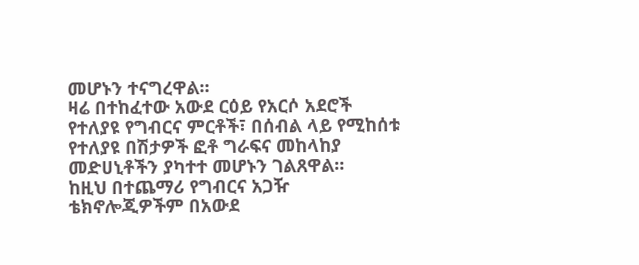መሆኑን ተናግረዋል።
ዛሬ በተከፈተው አውደ ርዕይ የአርሶ አደሮች የተለያዩ የግብርና ምርቶች፣ በሰብል ላይ የሚከሰቱ የተለያዩ በሽታዎች ፎቶ ግራፍና መከላከያ መድሀኒቶችን ያካተተ መሆኑን ገልጸዋል።
ከዚህ በተጨማሪ የግብርና አጋዥ ቴክኖሎጂዎችም በአውደ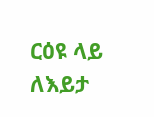ርዕዩ ላይ ለእይታ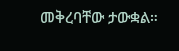መቅረባቸው ታውቋል።